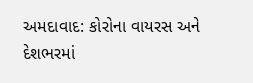અમદાવાદ: કોરોના વાયરસ અને દેશભરમાં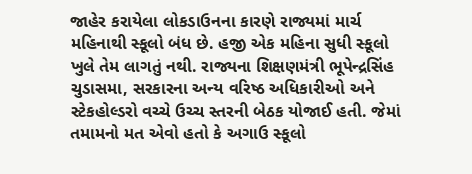જાહેર કરાયેલા લોકડાઉનના કારણે રાજ્યમાં માર્ચ મહિનાથી સ્કૂલો બંધ છે. હજી એક મહિના સુધી સ્કૂલો ખુલે તેમ લાગતું નથી. રાજ્યના શિક્ષણમંત્રી ભૂપેન્દ્રસિંહ ચુડાસમા, સરકારના અન્ય વરિષ્ઠ અધિકારીઓ અને સ્ટેકહોલ્ડરો વચ્ચે ઉચ્ચ સ્તરની બેઠક યોજાઈ હતી. જેમાં તમામનો મત એવો હતો કે અગાઉ સ્કૂલો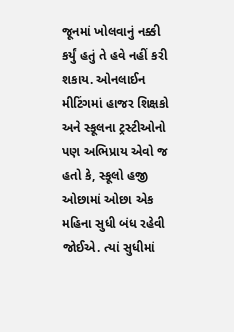જૂનમાં ખોલવાનું નક્કી કર્યું હતું તે હવે નહીં કરી શકાય. ઓનલાઈન મીટિંગમાં હાજર શિક્ષકો અને સ્કૂલના ટ્રસ્ટીઓનો પણ અભિપ્રાય એવો જ હતો કે, સ્કૂલો હજી ઓછામાં ઓછા એક મહિના સુધી બંધ રહેવી જોઈએ. ત્યાં સુધીમાં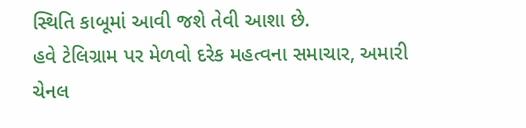સ્થિતિ કાબૂમાં આવી જશે તેવી આશા છે.
હવે ટેલિગ્રામ પર મેળવો દરેક મહત્વના સમાચાર, અમારી ચેનલ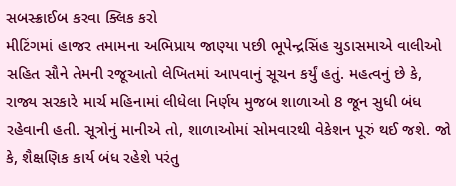સબસ્ક્રાઈબ કરવા ક્લિક કરો
મીટિંગમાં હાજર તમામના અભિપ્રાય જાણ્યા પછી ભૂપેન્દ્રસિંહ ચુડાસમાએ વાલીઓ સહિત સૌને તેમની રજૂઆતો લેખિતમાં આપવાનું સૂચન કર્યું હતું. મહત્વનું છે કે, રાજ્ય સરકારે માર્ચ મહિનામાં લીધેલા નિર્ણય મુજબ શાળાઓ 8 જૂન સુધી બંધ રહેવાની હતી. સૂત્રોનું માનીએ તો, શાળાઓમાં સોમવારથી વેકેશન પૂરું થઈ જશે. જો કે, શૈક્ષણિક કાર્ય બંધ રહેશે પરંતુ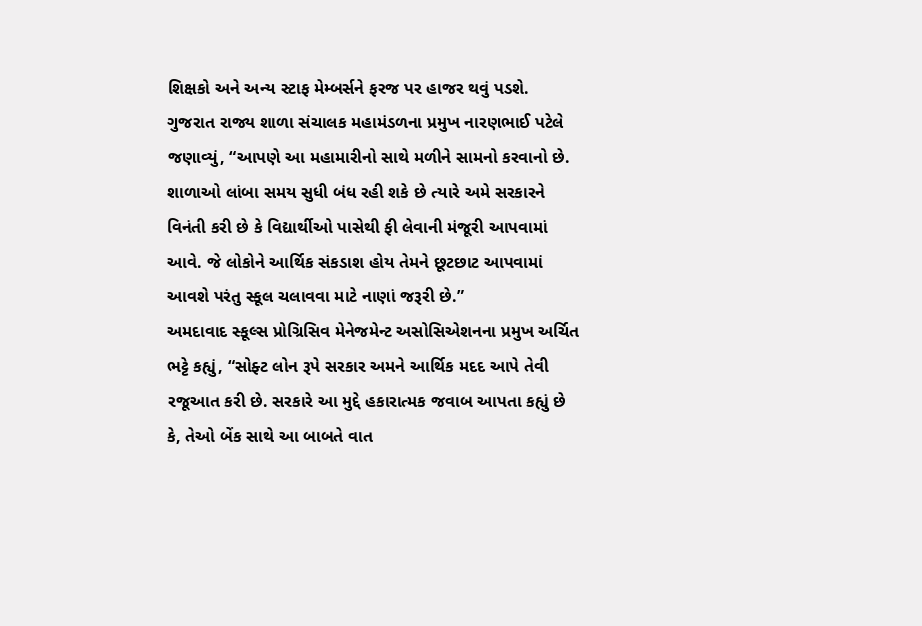શિક્ષકો અને અન્ય સ્ટાફ મેમ્બર્સને ફરજ પર હાજર થવું પડશે.
ગુજરાત રાજ્ય શાળા સંચાલક મહામંડળના પ્રમુખ નારણભાઈ પટેલે જણાવ્યું, “આપણે આ મહામારીનો સાથે મળીને સામનો કરવાનો છે. શાળાઓ લાંબા સમય સુધી બંધ રહી શકે છે ત્યારે અમે સરકારને વિનંતી કરી છે કે વિદ્યાર્થીઓ પાસેથી ફી લેવાની મંજૂરી આપવામાં આવે. જે લોકોને આર્થિક સંકડાશ હોય તેમને છૂટછાટ આપવામાં આવશે પરંતુ સ્કૂલ ચલાવવા માટે નાણાં જરૂરી છે.”
અમદાવાદ સ્કૂલ્સ પ્રોગ્રિસિવ મેનેજમેન્ટ અસોસિએશનના પ્રમુખ અર્ચિત ભટ્ટે કહ્યું, “સોફ્ટ લોન રૂપે સરકાર અમને આર્થિક મદદ આપે તેવી રજૂઆત કરી છે. સરકારે આ મુદ્દે હકારાત્મક જવાબ આપતા કહ્યું છે કે, તેઓ બેંક સાથે આ બાબતે વાત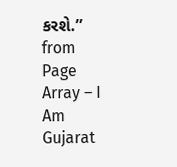કરશે.”
from Page Array – I Am Gujarat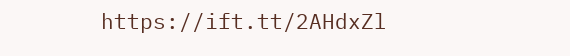https://ift.tt/2AHdxZl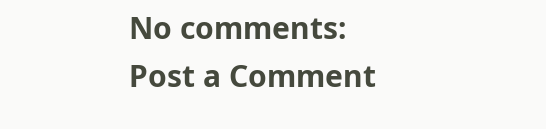No comments:
Post a Comment